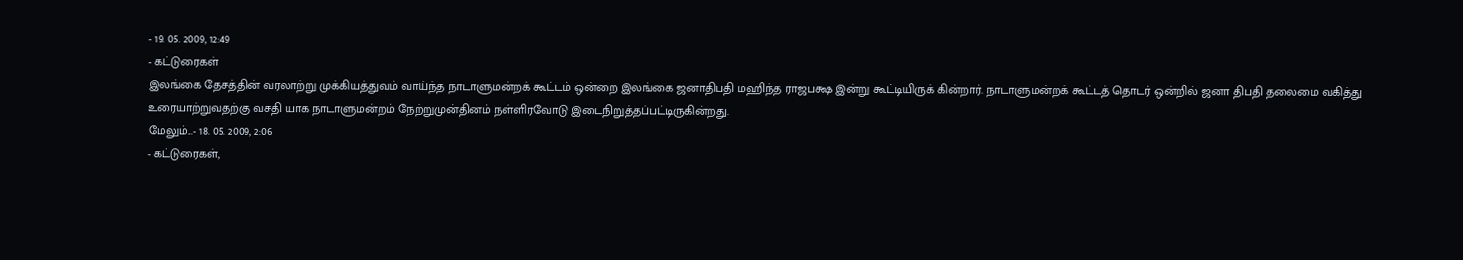- 19. 05. 2009, 12:49
- கட்டுரைகள்
இலங்கை தேசத்தின் வரலாற்று முக்கியத்துவம் வாய்ந்த நாடாளுமன்றக் கூட்டம் ஒன்றை இலங்கை ஜனாதிபதி மஹிந்த ராஜபக்ஷ இன்று கூட்டியிருக் கின்றார். நாடாளுமன்றக் கூட்டத் தொடர் ஒன்றில் ஜனா திபதி தலைமை வகித்து உரையாற்றுவதற்கு வசதி யாக நாடாளுமன்றம் நேற்றுமுன்தினம் நள்ளிரவோடு இடைநிறுத்தப்பட்டிருகின்றது.
மேலும்...- 18. 05. 2009, 2:06
- கட்டுரைகள்,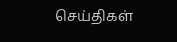செய்திகள்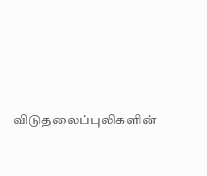விடுதலைப்புலிகளின்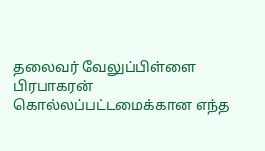தலைவர் வேலுப்பிள்ளை பிரபாகரன் கொல்லப்பட்டமைக்கான எந்த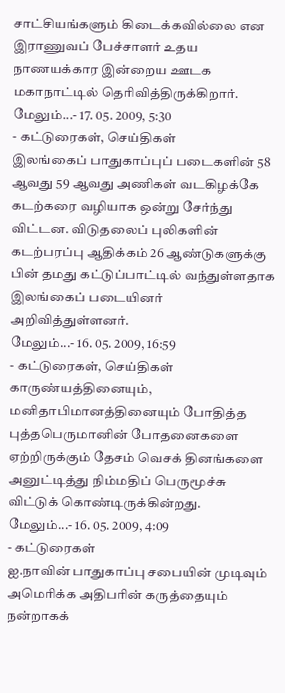சாட்சியங்களும் கிடைக்கவில்லை என இராணுவப் பேச்சாளர் உதய நாணயக்கார இன்றைய ஊடக மகாநாட்டில் தெரிவித்திருக்கிறார்.
மேலும்...- 17. 05. 2009, 5:30
- கட்டுரைகள், செய்திகள்
இலங்கைப் பாதுகாப்புப் படைகளின் 58 ஆவது 59 ஆவது அணிகள் வடகிழக்கே கடற்கரை வழியாக ஒன்று சேர்ந்து விட்டன. விடுதலைப் புலிகளின் கடற்பரப்பு ஆதிக்கம் 26 ஆண்டுகளுக்கு பின் தமது கட்டுப்பாட்டில் வந்துள்ளதாக இலங்கைப் படையினர் அறிவித்துள்ளனர்.
மேலும்...- 16. 05. 2009, 16:59
- கட்டுரைகள், செய்திகள்
காருண்யத்தினையும், மனிதாபிமானத்தினையும் போதித்த புத்தபெருமானின் போதனைகளை ஏற்றிருக்கும் தேசம் வெசக் தினங்களை அனுட்டித்து நிம்மதிப் பெருமூச்சு விட்டுக் கொண்டிருக்கின்றது.
மேலும்...- 16. 05. 2009, 4:09
- கட்டுரைகள்
ஐ.நாவின் பாதுகாப்பு சபையின் முடிவும் அமெரிக்க அதிபரின் கருத்தையும் நன்றாகக்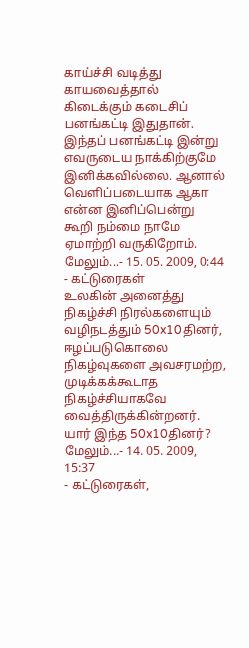காய்ச்சி வடித்து காயவைத்தால் கிடைக்கும் கடைசிப் பனங்கட்டி இதுதான். இந்தப் பனங்கட்டி இன்று எவருடைய நாக்கிற்குமே இனிக்கவில்லை. ஆனால் வெளிப்படையாக ஆகா என்ன இனிப்பென்று கூறி நம்மை நாமே ஏமாற்றி வருகிறோம்.
மேலும்...- 15. 05. 2009, 0:44
- கட்டுரைகள்
உலகின் அனைத்து நிகழ்ச்சி நிரல்களையும் வழிநடத்தும் 50x10தினர், ஈழப்படுகொலை நிகழ்வுகளை அவசரமற்ற, முடிக்கக்கூடாத நிகழ்ச்சியாகவே வைத்திருக்கின்றனர். யார் இந்த 50x10தினர்?
மேலும்...- 14. 05. 2009, 15:37
- கட்டுரைகள்,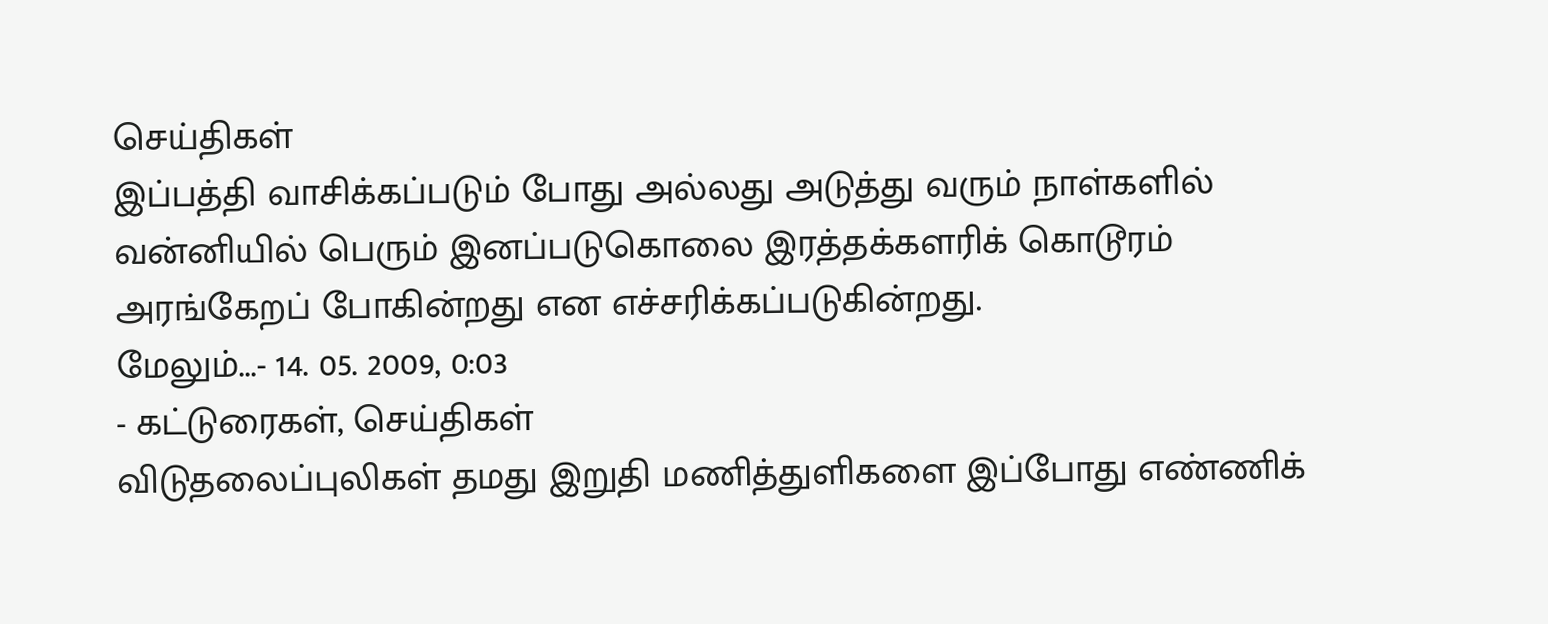செய்திகள்
இப்பத்தி வாசிக்கப்படும் போது அல்லது அடுத்து வரும் நாள்களில் வன்னியில் பெரும் இனப்படுகொலை இரத்தக்களரிக் கொடூரம் அரங்கேறப் போகின்றது என எச்சரிக்கப்படுகின்றது.
மேலும்...- 14. 05. 2009, 0:03
- கட்டுரைகள், செய்திகள்
விடுதலைப்புலிகள் தமது இறுதி மணித்துளிகளை இப்போது எண்ணிக்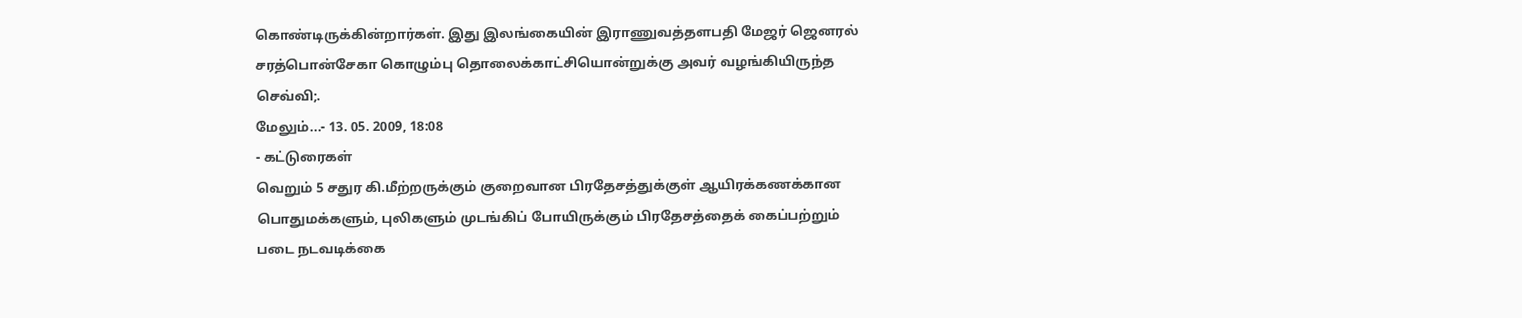கொண்டிருக்கின்றார்கள். இது இலங்கையின் இராணுவத்தளபதி மேஜர் ஜெனரல் சரத்பொன்சேகா கொழும்பு தொலைக்காட்சியொன்றுக்கு அவர் வழங்கியிருந்த செவ்வி;.
மேலும்...- 13. 05. 2009, 18:08
- கட்டுரைகள்
வெறும் 5 சதுர கி.மீற்றருக்கும் குறைவான பிரதேசத்துக்குள் ஆயிரக்கணக்கான பொதுமக்களும், புலிகளும் முடங்கிப் போயிருக்கும் பிரதேசத்தைக் கைப்பற்றும் படை நடவடிக்கை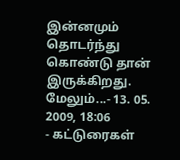இன்னமும் தொடர்ந்து கொண்டு தான் இருக்கிறது.
மேலும்...- 13. 05. 2009, 18:06
- கட்டுரைகள்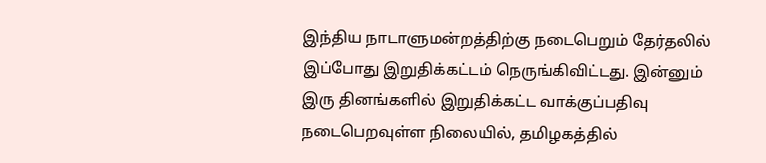இந்திய நாடாளுமன்றத்திற்கு நடைபெறும் தேர்தலில் இப்போது இறுதிக்கட்டம் நெருங்கிவிட்டது. இன்னும் இரு தினங்களில் இறுதிக்கட்ட வாக்குப்பதிவு நடைபெறவுள்ள நிலையில், தமிழகத்தில்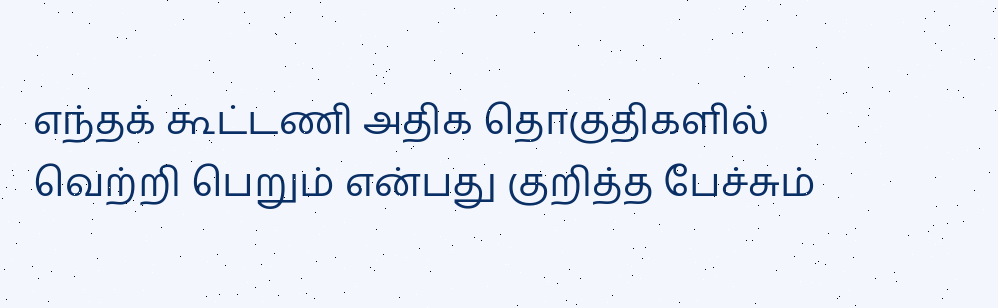எந்தக் கூட்டணி அதிக தொகுதிகளில் வெற்றி பெறும் என்பது குறித்த பேச்சும்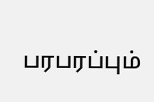பரபரப்பும்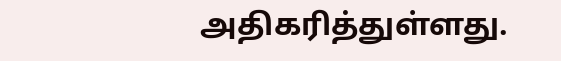அதிகரித்துள்ளது.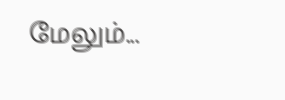மேலும்...